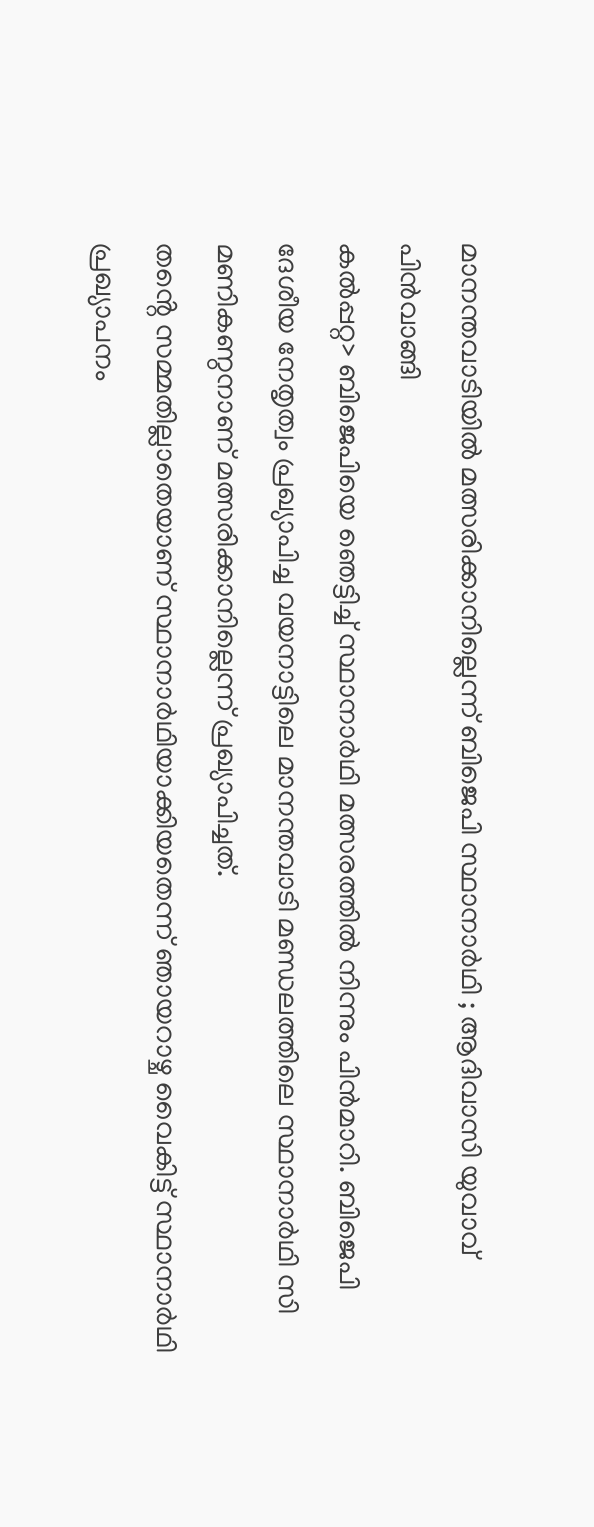മാനന്തവാടിയിൽ മത്സരിക്കാനില്ലെന്ന് ബിജെപി സ്ഥാനാർഥി ; ആദിവാസി യുവാവ് പിൻവാങ്ങി
കൽപ്പറ്റ> ബിജെപിയെ ഞെട്ടിച്ച് സ്ഥാനാർഥി മത്സരത്തിൽ നിന്നും പിൻമാറി. ബിജെപി ദേശീയ നേതൃത്വം പ്രഖ്യാപിച്ച വയനാട്ടിലെ മാനന്തവാടി മണ്ഡലത്തിലെ സ്ഥാനാർഥി സി മണികണ്ഠനാണ് മത്സരിക്കാനില്ലെന്ന് പ്രഖ്യാപിച്ചത്.
തൻ്റെ സമ്മതില്ലാതെയാണ് സ്ഥാനാർഥിയാക്കിയതെന്ന് ഞായറാഴ്ച വൈകിട്ട് സ്ഥാനാർഥി പ്രഖ്യാപനം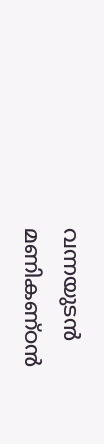വന്നയുടൻ മണികണ്ഠൻ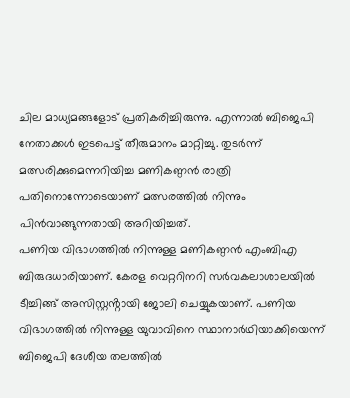ചില മാധ്യമങ്ങളോട് പ്രതികരിച്ചിരുന്നു. എന്നാൽ ബിജെപി നേതാക്കൾ ഇടപെട്ട് തീരുമാനം മാറ്റിച്ചു. തുടർന്ന് മത്സരിക്കുമെന്നറിയിച്ച മണികണ്ഠൻ രാത്രി പതിനൊന്നോടെയാണ് മത്സരത്തിൽ നിന്നും പിൻവാങ്ങുന്നതായി അറിയിച്ചത്.
പണിയ വിഭാഗത്തിൽ നിന്നുള്ള മണികണ്ഠൻ എംബിഎ ബിരുദധാരിയാണ്. കേരള വെറ്ററിനറി സർവകലാശാലയിൽ ടീച്ചിങ്ങ് അസിസ്റ്റൻ്റായി ജോലി ചെയ്യുകയാണ്. പണിയ വിഭാഗത്തിൽ നിന്നുള്ള യുവാവിനെ സ്ഥാനാർഥിയാക്കിയെന്ന് ബിജെപി ദേശീയ തലത്തിൽ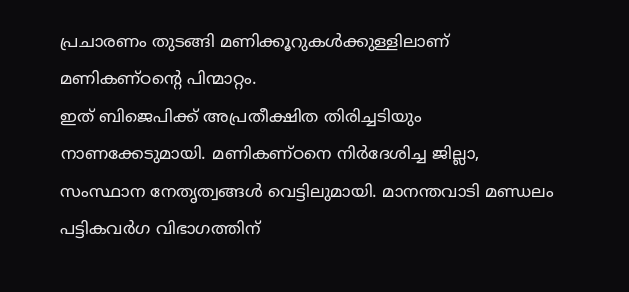പ്രചാരണം തുടങ്ങി മണിക്കൂറുകൾക്കുള്ളിലാണ് മണികണ്ഠൻ്റെ പിന്മാറ്റം.
ഇത് ബിജെപിക്ക് അപ്രതീക്ഷിത തിരിച്ചടിയും നാണക്കേടുമായി. മണികണ്ഠനെ നിർദേശിച്ച ജില്ലാ, സംസ്ഥാന നേതൃത്വങ്ങൾ വെട്ടിലുമായി. മാനന്തവാടി മണ്ഡലം പട്ടികവർഗ വിഭാഗത്തിന്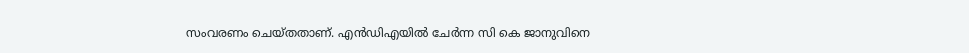സംവരണം ചെയ്തതാണ്. എൻഡിഎയിൽ ചേർന്ന സി കെ ജാനുവിനെ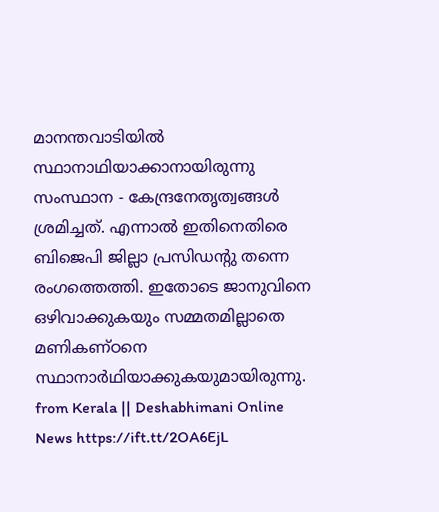മാനന്തവാടിയിൽ സ്ഥാനാഥിയാക്കാനായിരുന്നു സംസ്ഥാന - കേന്ദ്രനേതൃത്വങ്ങൾ ശ്രമിച്ചത്. എന്നാൽ ഇതിനെതിരെ ബിജെപി ജില്ലാ പ്രസിഡൻ്റു തന്നെ രംഗത്തെത്തി. ഇതോടെ ജാനുവിനെ ഒഴിവാക്കുകയും സമ്മതമില്ലാതെ മണികണ്ഠനെ സ്ഥാനാർഥിയാക്കുകയുമായിരുന്നു.
from Kerala || Deshabhimani Online News https://ift.tt/2OA6EjL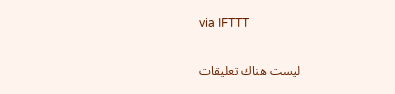via IFTTT

ليست هناك تعليقات